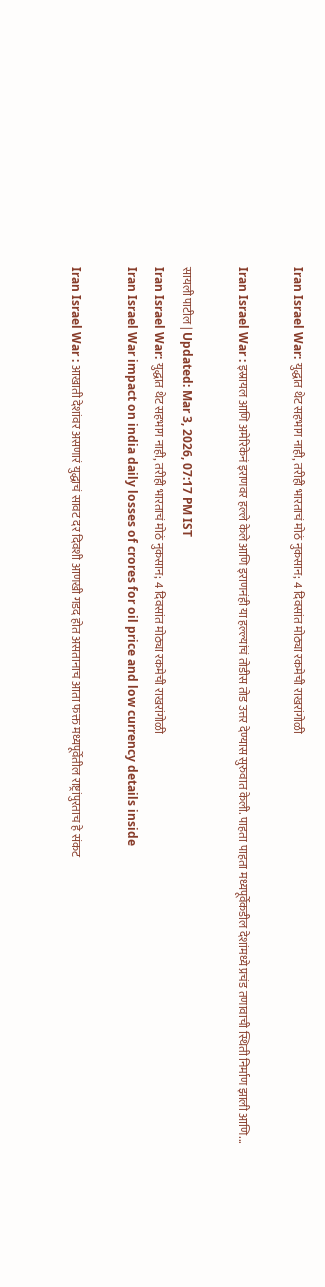Iran Israel War: युद्धात थेट सहभाग नाही, तरीही भारताचं मोठं नुकसान; 4 दिवसांत मोठ्या रकमेची राखरांगोळी

Iran Israel War : इस्रायल आणि अमेरिकेनं इराणवर हल्ले केले आणि इराणनंही या हल्ल्यांचं तोडीस तोड उत्तर देण्यास सुरुवात केली. पाहता पाहता मध्यपूर्वेकडील देशांमध्ये प्रचंड तणावाची स्थिती निर्माण झाली आणि...

सायली पाटील | Updated: Mar 3, 2026, 07:17 PM IST
Iran Israel War: युद्धात थेट सहभाग नाही, तरीही भारताचं मोठं नुकसान; 4 दिवसांत मोठ्या रकमेची राखरांगोळी
Iran Israel War impact on india daily losses of crores for oil price and low currency details inside

Iran Israel War : आखाती देशांवर असणारं युद्धाचं सावट दर दिवशी आणखी गडद होत असतानाच आता फक्त मध्यपूर्वेतील राष्ट्रांपुरताच हे संकट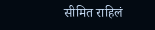सीमित राहिलं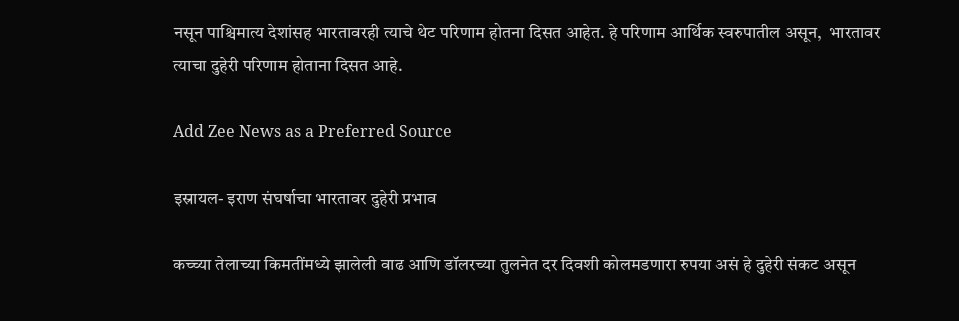नसून पाश्चिमात्य देशांसह भारतावरही त्याचे थेट परिणाम होतना दिसत आहेत. हे परिणाम आर्थिक स्वरुपातील असून,  भारतावर त्याचा दुहेरी परिणाम होताना दिसत आहे.

Add Zee News as a Preferred Source

इस्रायल- इराण संघर्षाचा भारतावर दुहेरी प्रभाव

कच्च्या तेलाच्या किमतींमध्ये झालेली वाढ आणि डॉलरच्या तुलनेत दर दिवशी कोलमडणारा रुपया असं हे दुहेरी संकट असून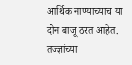आर्थिक नाण्याच्याच या दोन बाजू ठरत आहेत. तज्ज्ञांच्या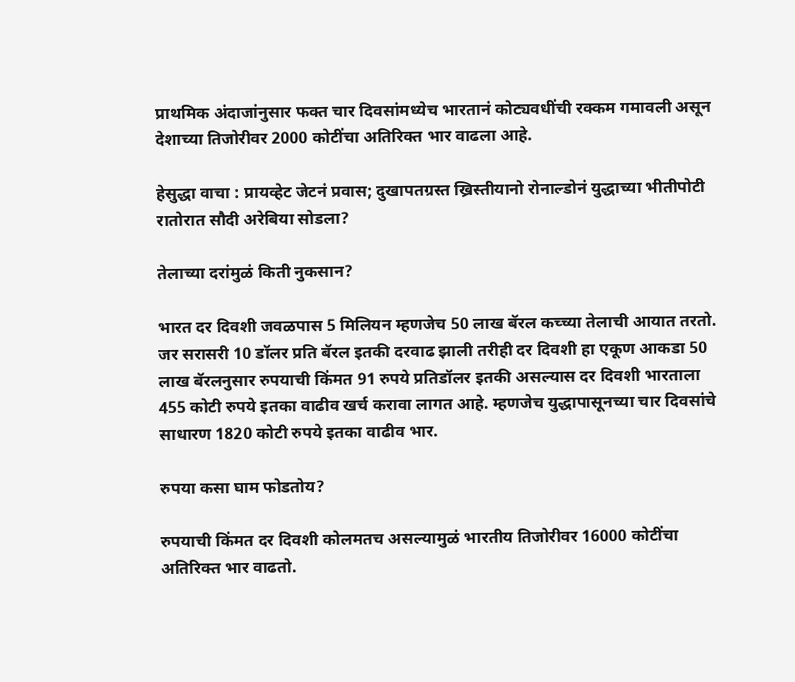प्राथमिक अंदाजांनुसार फक्त चार दिवसांमध्येच भारतानं कोट्यवधींची रक्कम गमावली असून देशाच्या तिजोरीवर 2000 कोटींचा अतिरिक्त भार वाढला आहे.

हेसुद्धा वाचा : प्रायव्हेट जेटनं प्रवास; दुखापतग्रस्त ख्रिस्तीयानो रोनाल्डोनं युद्धाच्या भीतीपोटी रातोरात सौदी अरेबिया सोडला?

तेलाच्या दरांमुळं किती नुकसान?

भारत दर दिवशी जवळपास 5 मिलियन म्हणजेच 50 लाख बॅरल कच्च्या तेलाची आयात तरतो. जर सरासरी 10 डॉलर प्रति बॅरल इतकी दरवाढ झाली तरीही दर दिवशी हा एकूण आकडा 50 लाख बॅरलनुसार रुपयाची किंमत 91 रुपये प्रतिडॉलर इतकी असल्यास दर दिवशी भारताला 455 कोटी रुपये इतका वाढीव खर्च करावा लागत आहे. म्हणजेच युद्धापासूनच्या चार दिवसांचे साधारण 1820 कोटी रुपये इतका वाढीव भार.

रुपया कसा घाम फोडतोय?

रुपयाची किंमत दर दिवशी कोलमतच असल्यामुळं भारतीय तिजोरीवर 16000 कोटींचा अतिरिक्त भार वाढतो.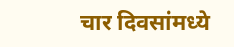चार दिवसांमध्ये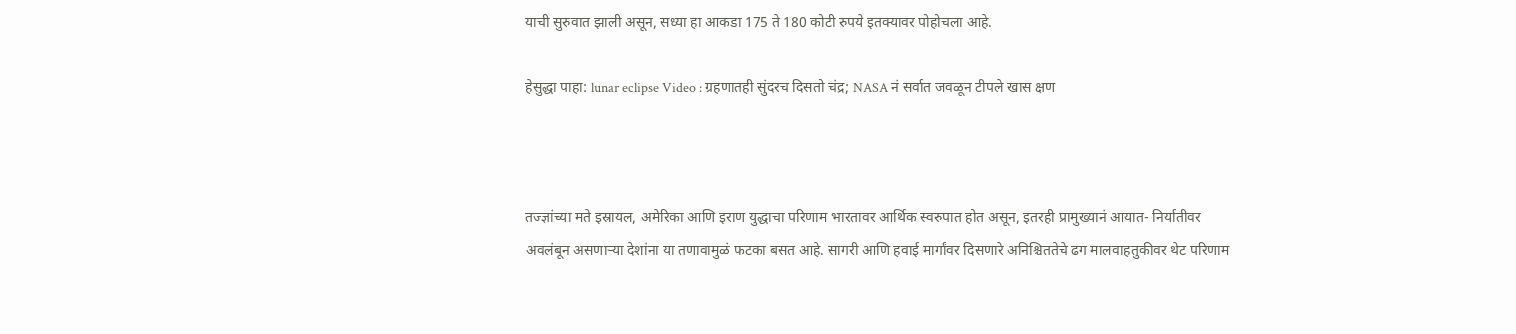याची सुरुवात झाली असून, सध्या हा आकडा 175 ते 180 कोटी रुपये इतक्यावर पोहोचला आहे.

हेसुद्धा पाहा: lunar eclipse Video : ग्रहणातही सुंदरच दिसतो चंद्र; NASA नं सर्वात जवळून टीपले खास क्षण



तज्ज्ञांच्या मते इस्रायल, अमेरिका आणि इराण युद्धाचा परिणाम भारतावर आर्थिक स्वरुपात होत असून, इतरही प्रामुख्यानं आयात- निर्यातीवर अवलंबून असणाऱ्या देशांना या तणावामुळं फटका बसत आहे. सागरी आणि हवाई मार्गांवर दिसणारे अनिश्चिततेचे ढग मालवाहतुकीवर थेट परिणाम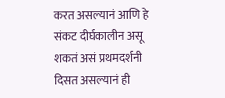करत असल्यानं आणि हे संकट दीर्घकालीन असू शकतं असं प्रथमदर्शनी दिसत असल्यानं ही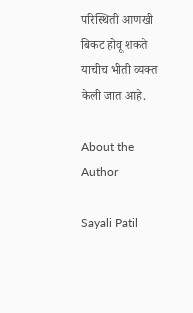परिस्थिती आणखी बिकट होवू शकते याचीच भीती व्यक्त केली जात आहे.

About the Author

Sayali Patil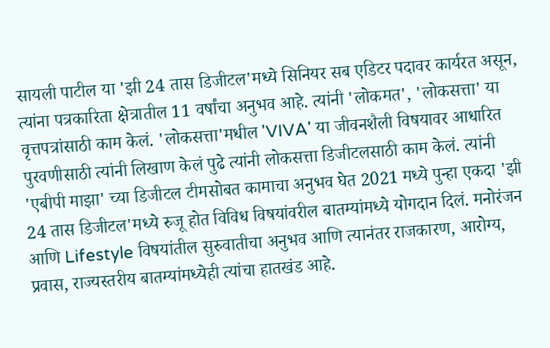सायली पाटील या 'झी 24 तास डिजीटल'मध्ये सिनियर सब एडिटर पदावर कार्यरत असून, त्यांना पत्रकारिता क्षेत्रातील 11 वर्षांचा अनुभव आहे. त्यांनी 'लोकमत', 'लोकसत्ता' या वृत्तपत्रांसाठी काम केलं. 'लोकसत्ता'मधील 'VIVA' या जीवनशैली विषयावर आधारित पुरवणीसाठी त्यांनी लिखाण केलं पुढे त्यांनी लोकसत्ता डिजीटलसाठी काम केलं. त्यांनी 'एबीपी माझा' च्या डिजीटल टीमसोबत कामाचा अनुभव घेत 2021 मध्ये पुन्हा एकदा 'झी 24 तास डिजीटल'मध्ये रुजू होत विविध विषयांवरील बातम्यांमध्ये योगदान दिलं. मनोरंजन आणि Lifestyle विषयांतील सुरुवातीचा अनुभव आणि त्यानंतर राजकारण, आरोग्य, प्रवास, राज्यस्तरीय बातम्यांमध्येही त्यांचा हातखंड आहे.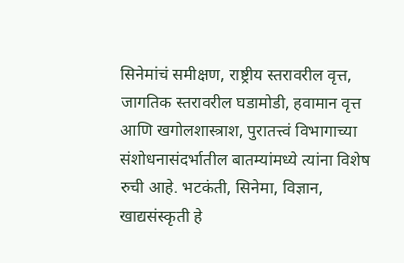सिनेमांचं समीक्षण, राष्ट्रीय स्तरावरील वृत्त, जागतिक स्तरावरील घडामोडी, हवामान वृत्त आणि खगोलशास्त्राश, पुरातत्त्वं विभागाच्या संशोधनासंदर्भातील बातम्यांमध्ये त्यांना विशेष रुची आहे. भटकंती, सिनेमा, विज्ञान, खाद्यसंस्कृती हे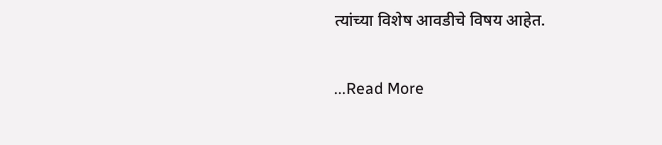त्यांच्या विशेष आवडीचे विषय आहेत.

...Read More